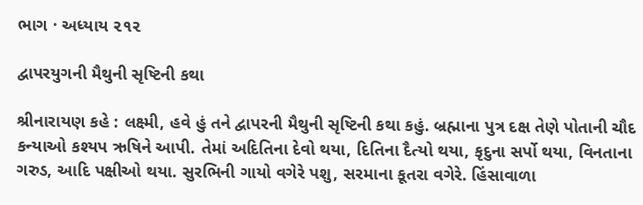ભાગ · અધ્યાય ૨૧૨

દ્વાપરયુગની મૈથુની સૃષ્ટિની કથા

શ્રીનારાયણ કહે : લક્ષ્મી, હવે હું તને દ્વાપરની મૈથુની સૃષ્ટિની કથા કહું. બ્રહ્માના પુત્ર દક્ષ તેણે પોતાની ચૌદ કન્યાઓ કશ્યપ ઋષિને આપી. તેમાં અદિતિના દેવો થયા, દિતિના દૈત્યો થયા, કૃદુના સર્પો થયા, વિનતાના ગરુડ, આદિ પક્ષીઓ થયા. સુરભિની ગાયો વગેરે પશુ, સરમાના કૂતરા વગેરે. હિંસાવાળા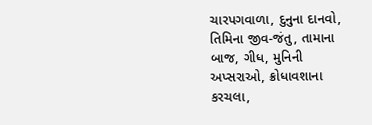ચારપગવાળા, દુનુના દાનવો, તિમિના જીવ-જંતુ, તામાના બાજ, ગીધ, મુનિની અપ્સરાઓ, ક્રોધાવશાના કરચલા,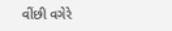વીંછી વગેરે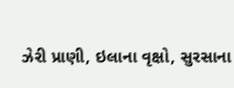ઝેરી પ્રાણી, ઇલાના વૃક્ષો, સુરસાના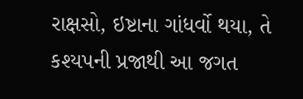રાક્ષસો, ઇષ્ટાના ગાંધર્વો થયા, તે કશ્યપની પ્રજાથી આ જગત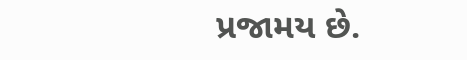પ્રજામય છે.